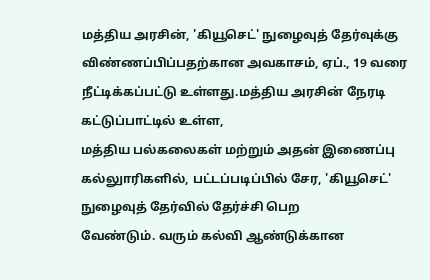மத்திய அரசின், 'கியூசெட்' நுழைவுத் தேர்வுக்கு விண்ணப்பிப்பதற்கான அவகாசம், ஏப்., 19 வரை நீட்டிக்கப்பட்டு உள்ளது.மத்திய அரசின் நேரடி கட்டுப்பாட்டில் உள்ள,
மத்திய பல்கலைகள் மற்றும் அதன் இணைப்பு கல்லுாரிகளில், பட்டப்படிப்பில் சேர, 'கியூசெட்' நுழைவுத் தேர்வில் தேர்ச்சி பெற
வேண்டும். வரும் கல்வி ஆண்டுக்கான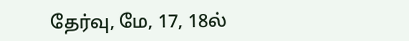தேர்வு, மே, 17, 18ல்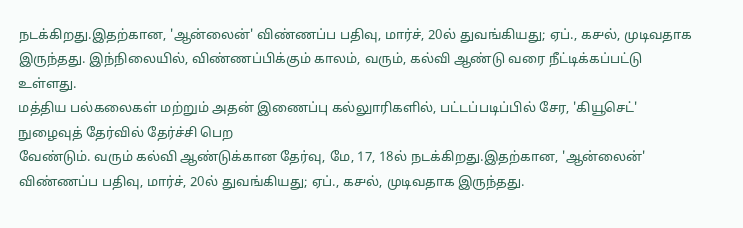நடக்கிறது.இதற்கான, 'ஆன்லைன்' விண்ணப்ப பதிவு, மார்ச், 20ல் துவங்கியது; ஏப்., ௧௪ல், முடிவதாக இருந்தது. இந்நிலையில், விண்ணப்பிக்கும் காலம், வரும், கல்வி ஆண்டு வரை நீட்டிக்கப்பட்டு உள்ளது.
மத்திய பல்கலைகள் மற்றும் அதன் இணைப்பு கல்லுாரிகளில், பட்டப்படிப்பில் சேர, 'கியூசெட்' நுழைவுத் தேர்வில் தேர்ச்சி பெற
வேண்டும். வரும் கல்வி ஆண்டுக்கான தேர்வு, மே, 17, 18ல் நடக்கிறது.இதற்கான, 'ஆன்லைன்' விண்ணப்ப பதிவு, மார்ச், 20ல் துவங்கியது; ஏப்., ௧௪ல், முடிவதாக இருந்தது.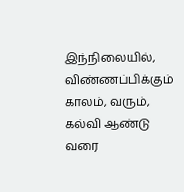இந்நிலையில், விண்ணப்பிக்கும் காலம், வரும், கல்வி ஆண்டு வரை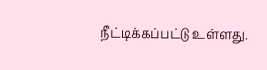நீட்டிக்கப்பட்டு உள்ளது.